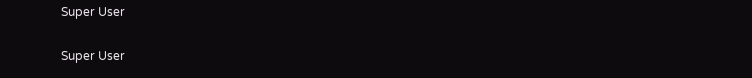Super User

Super User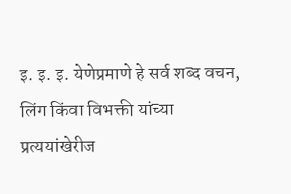इ. इ. इ. येणेप्रमाणे हे सर्व शब्द वचन, लिंग किंवा विभक्ती यांच्या प्रत्ययांखेरीज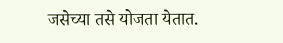जसेच्या तसे योजता येतात.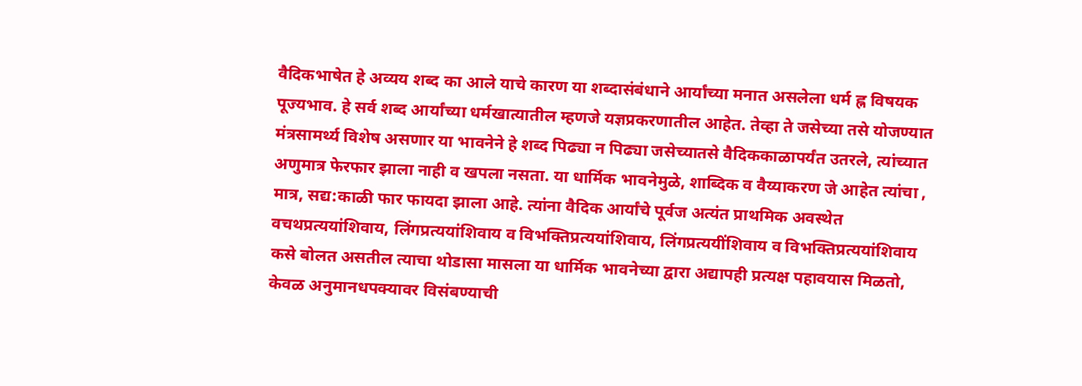वैदिकभाषेत हे अव्यय शब्द का आले याचे कारण या शब्दासंबंधाने आर्यांच्या मनात असलेला धर्म ह्न विषयक पूज्यभाव. हे सर्व शब्द आर्यांच्या धर्मखात्यातील म्हणजे यज्ञप्रकरणातील आहेत. तेव्हा ते जसेच्या तसे योजण्यात मंत्रसामर्थ्य विशेष असणार या भावनेने हे शब्द पिढ्या न पिढ्या जसेच्यातसे वैदिककाळापर्यंत उतरले, त्यांच्यात अणुमात्र फेरफार झाला नाही व खपला नसता. या धार्मिक भावनेमुळे, शाब्दिक व वैय्याकरण जे आहेत त्यांचा , मात्र, सद्य:काळी फार फायदा झाला आहे. त्यांना वैदिक आर्यांचे पूर्वज अत्यंत प्राथमिक अवस्थेत वचथप्रत्ययांशिवाय, लिंगप्रत्ययांशिवाय व विभक्तिप्रत्ययांशिवाय, लिंगप्रत्ययींशिवाय व विभक्तिप्रत्ययांशिवाय कसे बोलत असतील त्याचा थोडासा मासला या धार्मिक भावनेच्या द्वारा अद्यापही प्रत्यक्ष पहावयास मिळतो, केवळ अनुमानधपक्यावर विसंबण्याची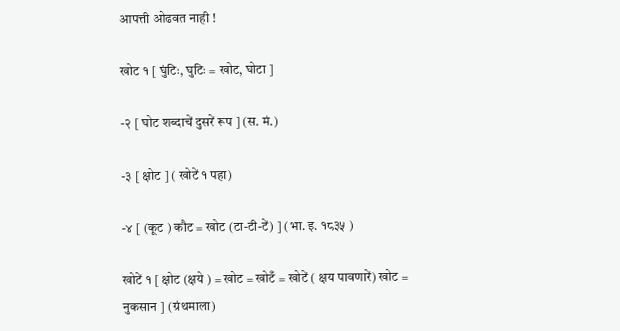आपत्ती ओढवत नाही !

खोट १ [ घुंटिः, घुटिः = खोट, घोटा ]

-२ [ घोट शब्दाचें दुसरें रूप ] (स. मं.)

-३ [ क्षोट ] ( खोटें १ पहा)

-४ [ (कूट ) कौट = खोट (टा-टी-टें) ] (भा. इ. १८३५ )

खोटें १ [ क्षोट (क्षये ) = खोट = खोटँ = खोटें ( क्षय पावणारें) खोट = नुकसान ] (ग्रंथमाला)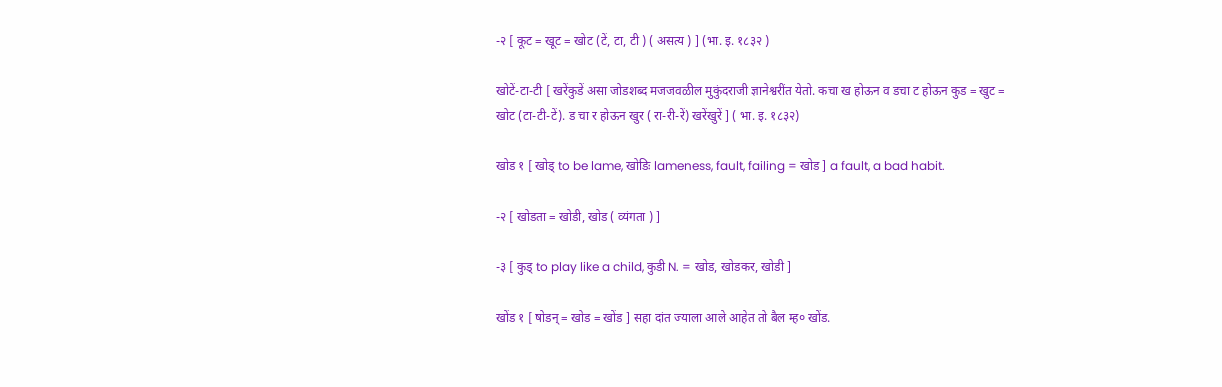-२ [ कूट = खूट = खोट (टें, टा, टी ) ( असत्य ) ] (भा. इ. १८३२ )

खोटें-टा-टी [ खरेंकुडें असा जोडशब्द मजजवळील मुकुंदराजी ज्ञानेश्वरींत येतो. कचा ख होऊन व डचा ट होऊन कुड = खुट = खोट (टा-टी-टें). ड चा र होऊन खुर ( रा-री-रें) खरेंखुरें ] ( भा. इ. १८३२)

खोड १ [ खोड् to be lame, खोडिः lameness, fault, failing = खोड ] a fault, a bad habit.

-२ [ खोडता = खोडी, खोड ( व्यंगता ) ]

-३ [ कुड् to play like a child, कुडी N. = खोड, खोडकर, खोडी ]

खोंड १ [ षोडन् = खोड = खोंड ] सहा दांत ज्याला आले आहेत तो बैल म्ह० खोंड.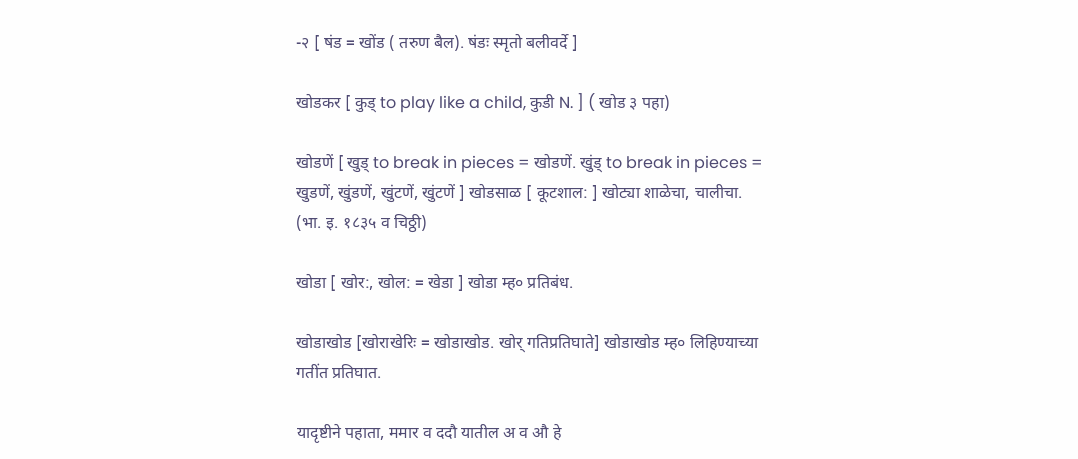-२ [ षंड = खोंड ( तरुण बैल). षंडः स्मृतो बलीवर्दे ]

खोडकर [ कुड् to play like a child, कुडी N. ] ( खोड ३ पहा)

खोडणें [ खुड् to break in pieces = खोडणें. खुंड् to break in pieces = खुडणें, खुंडणें, खुंटणें, खुंटणें ] खोडसाळ [ कूटशाल: ] खोट्या शाळेचा, चालीचा. (भा. इ. १८३५ व चिठ्ठी)

खोडा [ खोर:, खोल: = खेडा ] खोडा म्ह० प्रतिबंध.

खोडाखोड [खोराखेरिः = खोडाखोड. खोर् गतिप्रतिघाते] खोडाखोड म्ह० लिहिण्याच्या गतींत प्रतिघात.

यादृष्टीने पहाता, ममार व ददौ यातील अ व औ हे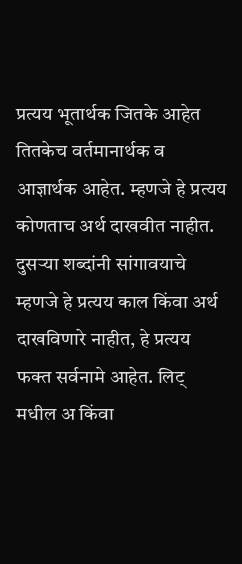प्रत्यय भूतार्थक जितके आहेत तितकेच वर्तमानार्थक व आज्ञार्थक आहेत. म्हणजे हे प्रत्यय कोणताच अर्थ दाखवीत नाहीत. दुसऱ्या शब्दांनी सांगावयाचे म्हणजे हे प्रत्यय काल किंवा अर्थ दाखविणारे नाहीत, हे प्रत्यय फक्त सर्वनामे आहेत. लिट् मधील अ किंवा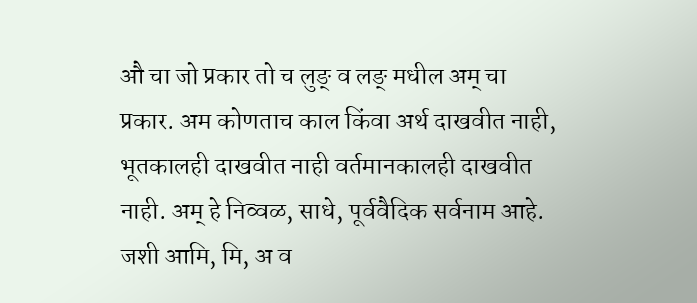औ चा जो प्रकार तो च लुङ् व लङ् मधील अम् चा प्रकार. अम कोणताच काल किंवा अर्थ दाखवीत नाही, भूतकालही दाखवीत नाही वर्तमानकालही दाखवीत नाही. अम् हे निव्वळ, साधे, पूर्ववैदिक सर्वनाम आहे. जशी आमि, मि, अ व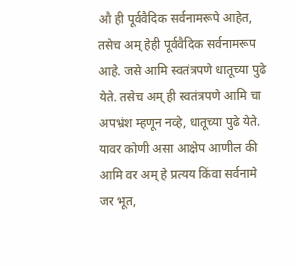औ ही पूर्ववैदिक सर्वनामरूपे आहेत, तसेच अम् हेही पूर्ववैदिक सर्वनामरूप आहे. जसे आमि स्वतंत्रपणे धातूच्या पुढे येते. तसेच अम् ही स्वतंत्रपणे आमि चा अपभ्रंश म्हणून नव्हे, धातूच्या पुढे येते. यावर कोणी असा आक्षेप आणील की आमि वर अम् हे प्रत्यय किंवा सर्वनामे जर भूत,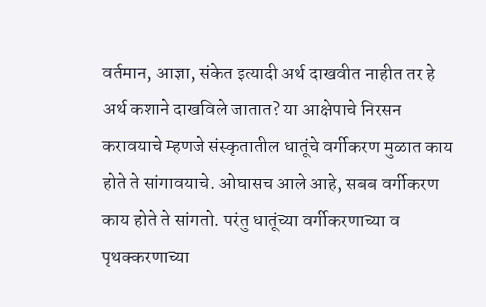वर्तमान, आज्ञा, संकेत इत्यादी अर्थ दाखवीत नाहीत तर हे अर्थ कशाने दाखविले जातात? या आक्षेपाचे निरसन करावयाचे म्हणजे संस्कृतातील धातूंचे वर्गीकरण मुळात काय होते ते सांगावयाचे. ओघासच आले आहे, सबब वर्गीकरण काय होते ते सांगतो. परंतु धातूंच्या वर्गीकरणाच्या व पृथक्करणाच्या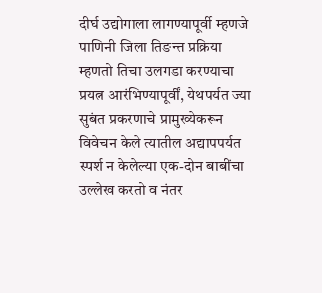दीर्घ उद्योगाला लागण्यापूर्वी म्हणजे पाणिनी जिला तिङन्त प्रक्रिया म्हणतो तिचा उलगडा करण्याचा प्रयत्न आरंभिण्यापूर्वीं, येथपर्यत ज्या सुबंत प्रकरणाचे प्रामुख्येकरून विवेचन केले त्यातील अद्यापपर्यत स्पर्श न केलेल्या एक-दोन बाबींचा उल्लेख करतो व नंतर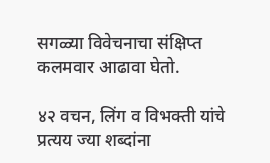सगळ्या विवेचनाचा संक्षिप्त कलमवार आढावा घेतो.

४२ वचन, लिंग व विभक्ती यांचे प्रत्यय ज्या शब्दांना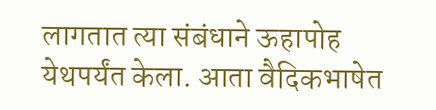लागतात त्या संबंधाने ऊहापोह येथपर्यंत केला. आता वैदिकभाषेत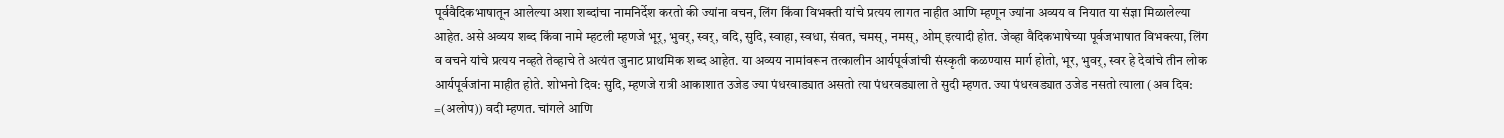पूर्ववैदिकभाषातून आलेल्या अशा शब्दांचा नामनिर्देश करतो की ज्यांना वचन, लिंग किंवा विभक्ती यांचे प्रत्यय लागत नाहीत आणि म्हणून ज्यांना अव्यय व नियात या संज्ञा मिळालेल्या आहेत. असे अव्यय शब्द किंवा नामे म्हटली म्हणजे भूर्, भुवर्, स्वर्, वदि, सुदि, स्वाहा, स्वधा, संवत, चमस्, नमस्, ओम् इत्यादी होत. जेव्हा वैदिकभाषेच्या पूर्वजभाषात विभक्त्या, लिंग व वचने यांचे प्रत्यय नव्हते तेव्हाचे ते अत्यंत जुनाट प्राथमिक शब्द आहेत. या अव्यय नामांवरून तत्कालीन आर्यपूर्वजांची संस्कृती कळण्यास मार्ग होतो, भूर, भुवर्, स्वर हे देवांचे तीन लोक आर्यपूर्वजांना माहीत होते. शोभनो दिव: सुदि, म्हणजे रात्री आकाशात उजेड ज्या पंधरवाड्यात असतो त्या पंधरवड्याला ते सुदी म्हणत. ज्या पंधरवड्यात उजेड नसतो त्याला (अव दिव: =(अलोप)) वदी म्हणत. चांगले आणि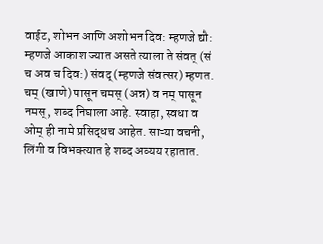वाईट, शोभन आणि अशोभन दिव: म्हणजे द्यौ: म्हणजे आकाश ज्यात असते त्याला ते संवत् (सं च अव च दिव:) संवद् (म्हणजे संवत्सर) म्हणत. चम् (खाणे) पासून चमस् (अन्न) व नम् पासून नमस्, शब्द निघाला आहे. स्वाहा, स्वधा व ओम् ही नामे प्रसिद्धच आहेत. साऱ्या वचनी, लिंगी व विभक्त्यात हे शब्द अव्यय रहातात.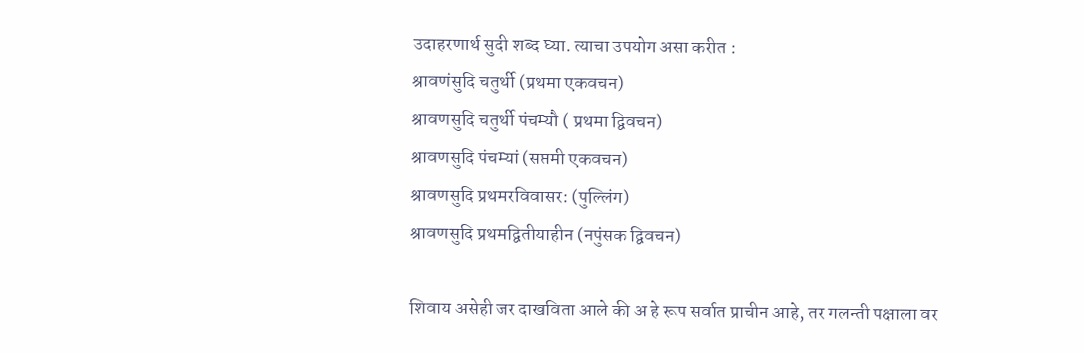उदाहरणार्थ सुदी शब्द घ्या. त्याचा उपयोग असा करीत :
श्रावणंसुदि चतुर्थी (प्रथमा एकवचन)
श्रावणसुदि चतुर्थी पंचम्यौ ( प्रथमा द्विवचन)
श्रावणसुदि पंचम्यां (सप्तमी एकवचन)
श्रावणसुदि प्रथमरविवासर: (पुल्लिंग)
श्रावणसुदि प्रथमद्वितीयाहीन (नपुंसक द्विवचन)

शिवाय असेही जर दाखविता आले की अ हे रूप सर्वात प्राचीन आहे, तर गलन्ती पक्षाला वर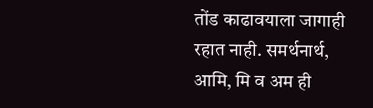तोंड काढावयाला जागाही रहात नाही. समर्थनार्थ, आमि, मि व अम ही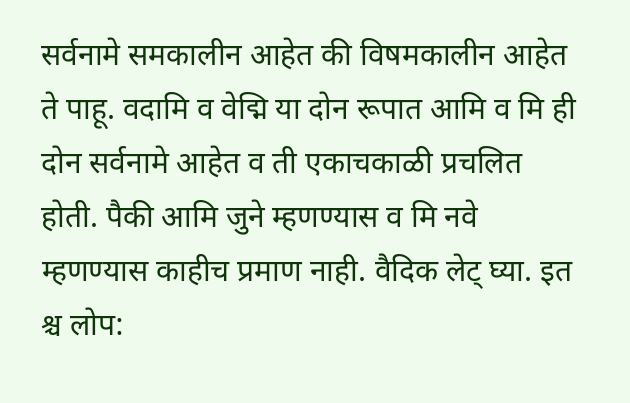सर्वनामे समकालीन आहेत की विषमकालीन आहेत ते पाहू. वदामि व वेद्मि या दोन रूपात आमि व मि ही दोन सर्वनामे आहेत व ती एकाचकाळी प्रचलित होती. पैकी आमि जुने म्हणण्यास व मि नवे म्हणण्यास काहीच प्रमाण नाही. वैदिक लेट् घ्या. इत श्च लोप: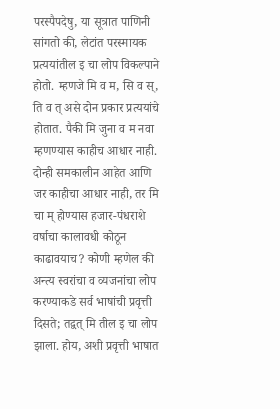परस्पैपदेषु, या सूत्रात पाणिनी सांगतो की, लेटांत परस्मायक प्रत्ययांतील इ चा लोप विकल्पाने होतो. म्हणजे मि व म, सि व स्, ति व त् असे दोन प्रकार प्रत्ययांचे होतात. पैकी मि जुना व म नवा म्हणण्यास काहीच आधार नाही. दोन्ही समकालीन आहेत आणि जर काहीचा आधार नाही, तर मि चा म् होण्यास हजार-पंधराशे वर्षाचा कालावधी कोठून काढावयाच? कोणी म्हणेल की अन्त्य स्वरांचा व व्यजनांचा लोप करण्याकडे सर्व भाषांची प्रवृत्ती दिसते; तद्वत् मि तील इ चा लोप झाला. होय, अशी प्रवृत्ती भाषात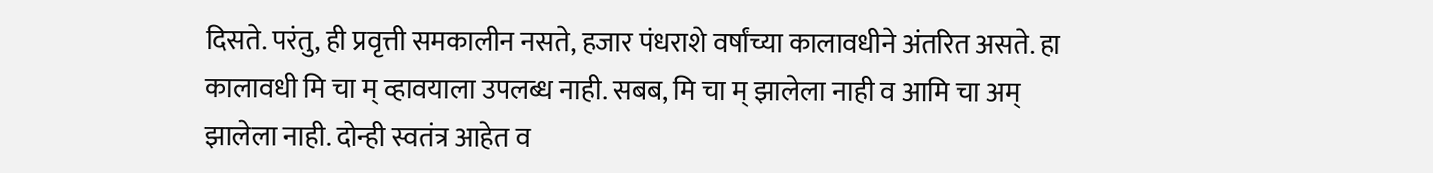दिसते. परंतु, ही प्रवृत्ती समकालीन नसते, हजार पंधराशे वर्षांच्या कालावधीने अंतरित असते. हा कालावधी मि चा म् व्हावयाला उपलब्ध नाही. सबब, मि चा म् झालेला नाही व आमि चा अम् झालेला नाही. दोन्ही स्वतंत्र आहेत व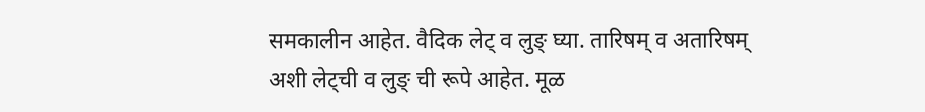समकालीन आहेत. वैदिक लेट् व लुङ् घ्या. तारिषम् व अतारिषम् अशी लेट्ची व लुङ् ची रूपे आहेत. मूळ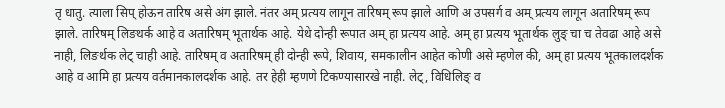तृ धातु. त्याला सिप् होऊन तारिष असे अंग झाले. नंतर अम् प्रत्यय लागून तारिषम् रूप झाले आणि अ उपसर्ग व अम् प्रत्यय लागून अतारिषम् रूप झाले. तारिषम् लिङथर्क आहे व अतारिषम् भूतार्थक आहे. येथे दोन्ही रूपात अम् हा प्रत्यय आहे. अम् हा प्रत्यय भूतार्थक लुङ् चा च तेवढा आहे असे नाही, लिङर्थक लेट् चाही आहे. तारिषम् व अतारिषम् ही दोन्ही रूपे, शिवाय, समकालीन आहेत कोणी असे म्हणेल की, अम् हा प्रत्यय भूतकालदर्शक आहे व आमि हा प्रत्यय वर्तमानकालदर्शक आहे. तर हेही म्हणणे टिकण्यासारखे नाही. लेट्, विधिलिङ् व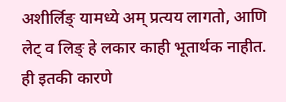अशीर्लिङ् यामध्ये अम् प्रत्यय लागतो, आणि लेट् व लिङ् हे लकार काही भूतार्थक नाहीत. ही इतकी कारणे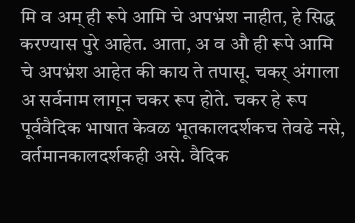मि व अम् ही रूपे आमि चे अपभ्रंश नाहीत, हे सिद्ध करण्यास पुरे आहेत. आता, अ व औ ही रूपे आमि चे अपभ्रंश आहेत की काय ते तपासू. चकर् अंगाला अ सर्वनाम लागून चकर रूप होते. चकर हे रूप पूर्ववैदिक भाषात केवळ भूतकालदर्शकच तेवढे नसे, वर्तमानकालदर्शकही असे. वैदिक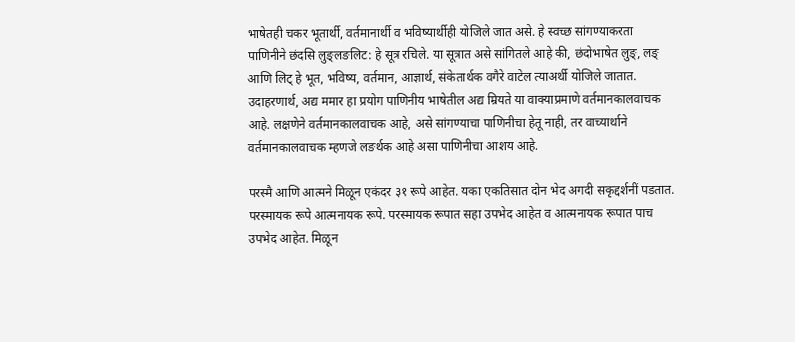भाषेतही चकर भूतार्थी, वर्तमानार्थी व भविष्यार्थीही योजिले जात असे. हे स्वच्छ सांगण्याकरता पाणिनीने छंदसि लुङ्लङलिट: हे सूत्र रचिले. या सूत्रात असे सांगितले आहे की, छंदोभाषेत लुङ्, लङ् आणि लिट् हे भूत, भविष्य, वर्तमान, आज्ञार्थ, संकेतार्थक वगैरे वाटेल त्याअर्थी योजिले जातात. उदाहरणार्थ, अद्य ममार हा प्रयोग पाणिनीय भाषेतील अद्य म्रियते या वाक्याप्रमाणे वर्तमानकालवाचक आहे. लक्षणेने वर्तमानकालवाचक आहे, असे सांगण्याचा पाणिनीचा हेतू नाही, तर वाच्यार्थाने वर्तमानकालवाचक म्हणजे लङर्थक आहे असा पाणिनीचा आशय आहे.

परस्मै आणि आत्मने मिळून एकंदर ३१ रूपे आहेत. यका एकतिसात दोन भेद अगदी सकृद्दर्शनीं पडतात. परस्मायक रूपे आत्मनायक रूपे. परस्मायक रूपात सहा उपभेद आहेत व आत्मनायक रूपात पाच उपभेद आहेत. मिळून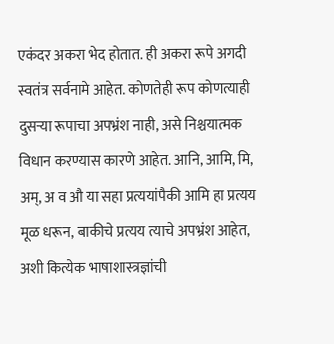एकंदर अकरा भेद होतात. ही अकरा रूपे अगदी स्वतंत्र सर्वनामे आहेत. कोणतेही रूप कोणत्याही दुसऱ्या रूपाचा अपभ्रंश नाही, असे निश्चयात्मक विधान करण्यास कारणे आहेत. आनि, आमि, मि, अम्, अ व औ या सहा प्रत्ययांपैकी आमि हा प्रत्यय मूळ धरून, बाकीचे प्रत्यय त्याचे अपभ्रंश आहेत, अशी कित्येक भाषाशास्त्रज्ञांची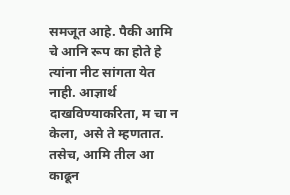समजूत आहे. पैकी आमि चे आनि रूप का होते हे त्यांना नीट सांगता येत नाही. आज्ञार्थ दाखविण्याकरिता, म चा न केला, असे ते म्हणतात. तसेच, आमि तील आ काढून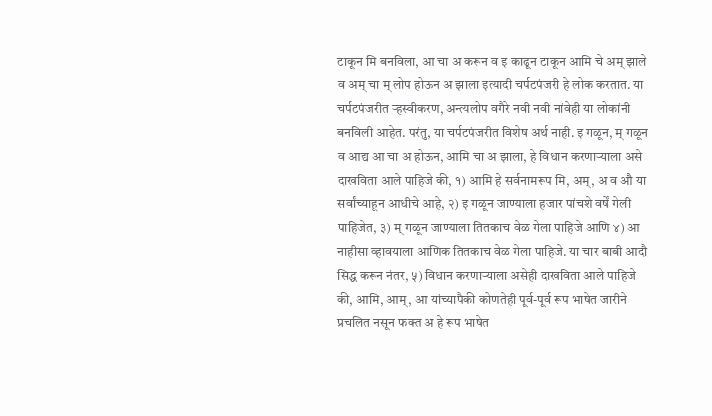टाकून मि बनविला, आ चा अ करून व इ काढून टाकून आमि चे अम् झाले व अम् चा म् लोप होऊन अ झाला इत्यादी चर्पटपंजरी हे लोक करतात. या चर्पटपंजरीत ऱ्हस्वीकरण, अन्त्यलोप वगैरे नवी नवी नांवेही या लोकांनी बनविली आहेत. परंतु, या चर्पटपंजरीत विशेष अर्थ नाही. इ गळून, म् गळून व आद्य आ चा अ होऊन, आमि चा अ झाला, हे विधान करणाऱ्याला असे दाखविता आले पाहिजे की, १) आमि हे सर्वनामरूप मि, अम्, अ व औ या सर्वांच्याहून आधीचे आहे, २) इ गळून जाण्याला हजार पांचशे वर्षें गेली पाहिजेत, ३) म् गळून जाण्याला तितकाच वेळ गेला पाहिजे आणि ४) आ नाहीसा व्हावयाला आणिक तितकाच वेळ गेला पाहिजे. या चार बाबी आदौ सिद्ध करून नंतर, ५) विधान करणाऱ्याला असेही दाखविता आले पाहिजे की, आमि, आम्, आ यांच्यापैकी कोणतेही पूर्व-पूर्व रूप भाषेत जारीने प्रचलित नसून फक्त अ हे रूप भाषेत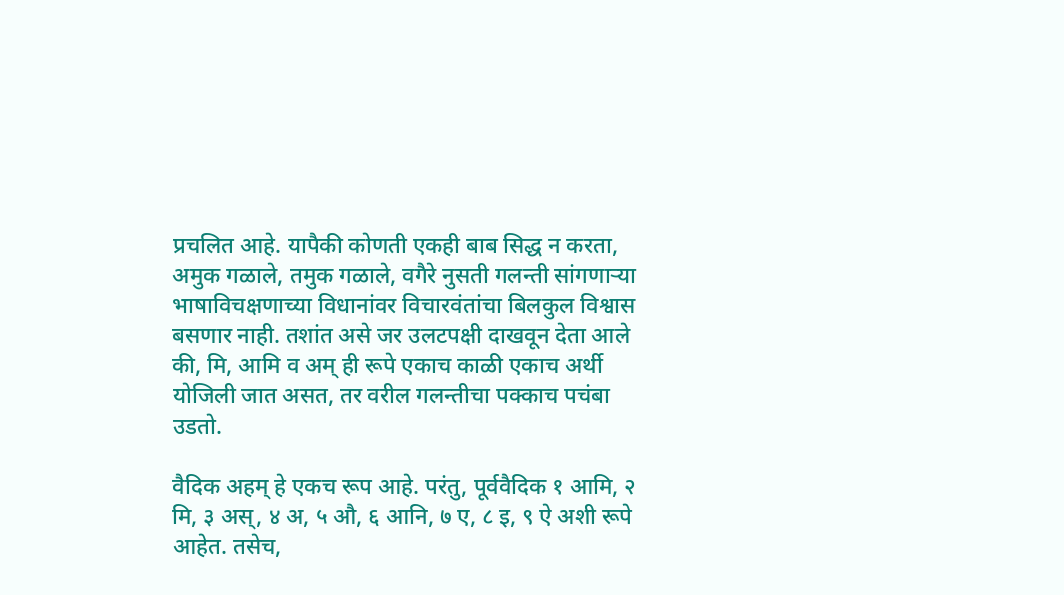प्रचलित आहे. यापैकी कोणती एकही बाब सिद्ध न करता, अमुक गळाले, तमुक गळाले, वगैरे नुसती गलन्ती सांगणाऱ्या भाषाविचक्षणाच्या विधानांवर विचारवंतांचा बिलकुल विश्वास बसणार नाही. तशांत असे जर उलटपक्षी दाखवून देता आले की, मि, आमि व अम् ही रूपे एकाच काळी एकाच अर्थी योजिली जात असत, तर वरील गलन्तीचा पक्काच पचंबा उडतो.

वैदिक अहम् हे एकच रूप आहे. परंतु, पूर्ववैदिक १ आमि, २ मि, ३ अस्, ४ अ, ५ औ, ६ आनि, ७ ए, ८ इ, ९ ऐ अशी रूपे आहेत. तसेच,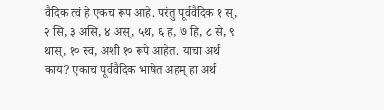वैदिक त्वं हे एकच रूप आहे. परंतु पूर्ववैदिक १ स्, २ सि, ३ असि, ४ अस्, ५थ, ६ ह, ७ हि, ८ से, ९ थास्, १० स्व, अशी १० रूपे आहेत. याचा अर्थ काय? एकाच पूर्ववैदिक भाषेत अहम् हा अर्थ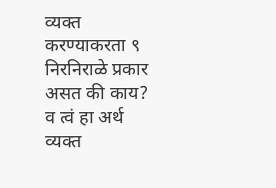व्यक्त करण्याकरता ९ निरनिराळे प्रकार असत की काय? व त्वं हा अर्थ व्यक्त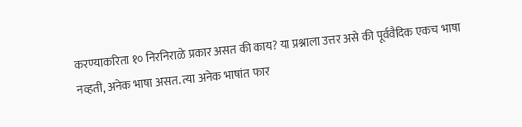करण्याकरिता १० निरनिराळे प्रकार असत की काय? या प्रश्नाला उत्तर असे की पूर्ववैदिक एकच भाषा नव्हती, अनेक भाषा असत. त्या अनेक भाषांत फार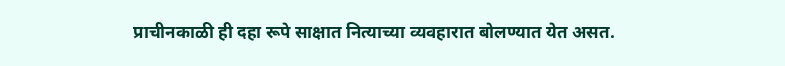प्राचीनकाळी ही दहा रूपे साक्षात नित्याच्या व्यवहारात बोलण्यात येत असत.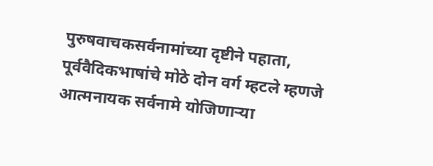पुरुषवाचकसर्वनामांच्या दृष्टीने पहाता, पूर्ववैदिकभाषांचे मोठे दोन वर्ग म्हटले म्हणजे आत्मनायक सर्वनामे योजिणाऱ्या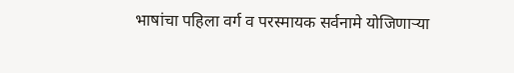भाषांचा पहिला वर्ग व परस्मायक सर्वनामे योजिणाऱ्या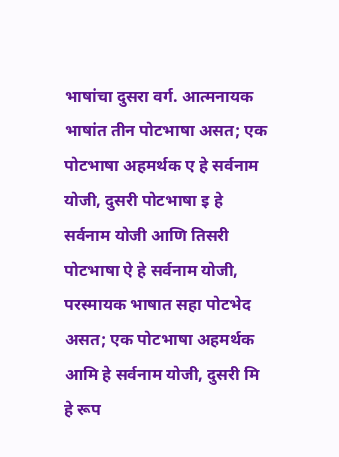भाषांचा दुसरा वर्ग. आत्मनायक भाषांत तीन पोटभाषा असत; एक पोटभाषा अहमर्थक ए हे सर्वनाम योजी, दुसरी पोटभाषा इ हे सर्वनाम योजी आणि तिसरी पोटभाषा ऐ हे सर्वनाम योजी, परस्मायक भाषात सहा पोटभेद असत; एक पोटभाषा अहमर्थक आमि हे सर्वनाम योजी, दुसरी मि हे रूप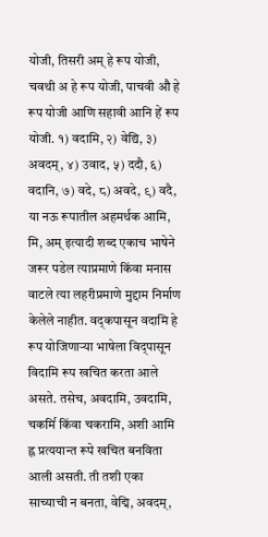योजी, तिसरी अम् हे रूप योजी, चवथी अ हे रूप योजी, पाचवी औ हे रूप योजी आणि सहावी आनि हें रूप योजी. १) वदामि, २) वेद्यि, ३) अवदम्, ४) उवाद, ५) ददौ, ६) वदानि, ७) वदे, ८) अवदे, ९) वदै, या नऊ रूपातील अहमर्थक आमि, मि, अम् इत्यादी शब्द एकाच भाषेने जरूर पडेल त्याप्रमाणे किंवा मनास वाटले त्या लहरीप्रमाणे मुद्दाम निर्माण केलेले नाहीत. वद्कपासून वदामि हे रूप योजिणाऱ्या भाषेला विद्पासून विदामि रूप खचित करता आले असते. तसेच, अवदामि, उवदामि, चकर्मि किंवा चकरामि, अशी आमि ह्न प्रत्ययान्त रूपे खचित बनविता आली असती. ती तशी एका साच्याची न बनता, वेद्मि, अवदम्,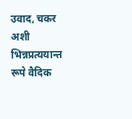उवाद, चकर अशी भिन्नप्रत्ययान्त रूपे वैदिक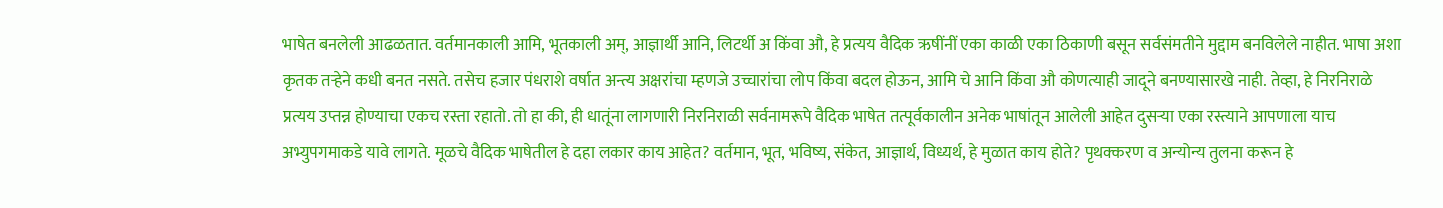भाषेत बनलेली आढळतात. वर्तमानकाली आमि, भूतकाली अम्, आज्ञार्थी आनि, लिटर्थी अ किंवा औ, हे प्रत्यय वैदिक ऋषींनीं एका काळी एका ठिकाणी बसून सर्वसंमतीने मुद्दाम बनविलेले नाहीत. भाषा अशा कृतक तऱ्हेने कधी बनत नसते. तसेच हजार पंधराशे वर्षात अन्त्य अक्षरांचा म्हणजे उच्चारांचा लोप किंवा बदल होऊन, आमि चे आनि किंवा औ कोणत्याही जादूने बनण्यासारखे नाही. तेव्हा, हे निरनिराळे प्रत्यय उप्तन्न होण्याचा एकच रस्ता रहातो. तो हा की, ही धातूंना लागणारी निरनिराळी सर्वनामरूपे वैदिक भाषेत तत्पूर्वकालीन अनेक भाषांतून आलेली आहेत दुसऱ्या एका रस्त्याने आपणाला याच अभ्युपगमाकडे यावे लागते. मूळचे वैदिक भाषेतील हे दहा लकार काय आहेत? वर्तमान, भूत, भविष्य, संकेत, आज्ञार्थ, विध्यर्थ, हे मुळात काय होते? पृथक्करण व अन्योन्य तुलना करून हे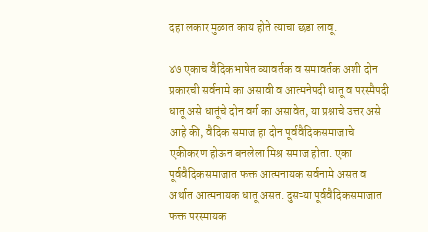दहा लकार मुळात काय होते त्याचा छडा लावू.

४७ एकाच वैदिकभाषेत व्यावर्तक व समावर्तक अशी दोन प्रकारची सर्वनामे का असावी व आत्मनेपदी धातू व परस्मैपदी धातू असे धातूंचे दोन वर्ग का असावेत, या प्रश्नाचे उत्तर असे आहे की, वैदिक समाज हा दोन पूर्ववैदिकसमाजाचे एकीकरण होऊन बनलेला मिश्र समाज होता. एका पूर्ववैदिकसमाजात फक्त आत्मनायक सर्वनामे असत व अर्थात आत्मनायक धातू असत. दुसऱ्या पूर्ववैदिकसमाजात फक्त परस्मायक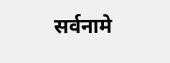सर्वनामे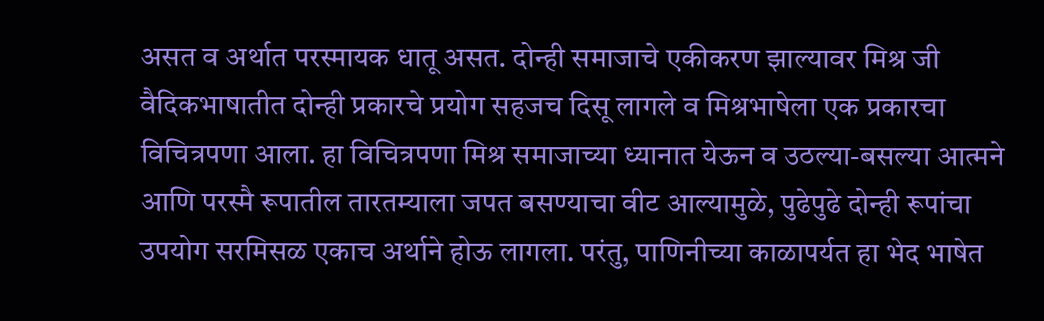असत व अर्थात परस्मायक धातू असत. दोन्ही समाजाचे एकीकरण झाल्यावर मिश्र जी वैदिकभाषातीत दोन्ही प्रकारचे प्रयोग सहजच दिसू लागले व मिश्रभाषेला एक प्रकारचा विचित्रपणा आला. हा विचित्रपणा मिश्र समाजाच्या ध्यानात येऊन व उठल्या-बसल्या आत्मने आणि परस्मै रूपातील तारतम्याला जपत बसण्याचा वीट आल्यामुळे, पुढेपुढे दोन्ही रूपांचा उपयोग सरमिसळ एकाच अर्थाने होऊ लागला. परंतु, पाणिनीच्या काळापर्यत हा भेद भाषेत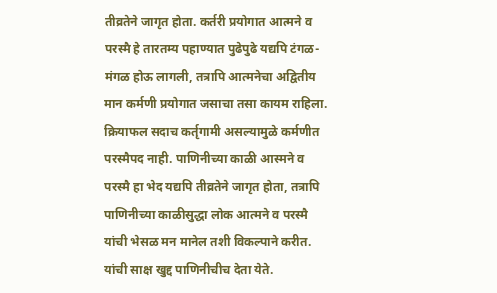तीव्रतेने जागृत होता. कर्तरी प्रयोगात आत्मने व परस्मै हे तारतम्य पहाण्यात पुढेपुढे यद्यपि टंगळ-मंगळ होऊ लागली, तत्रापि आत्मनेचा अद्वितीय मान कर्मणी प्रयोगात जसाचा तसा कायम राहिला. क्रियाफल सदाच कर्तृगामी असल्यामुळे कर्मणीत परस्मैपद नाही. पाणिनीच्या काळी आस्मने व परस्मै हा भेद यद्यपि तीव्रतेने जागृत होता, तत्रापि पाणिनीच्या काळीसुद्धा लोक आत्मने व परस्मै यांची भेसळ मन मानेल तशी विकल्पाने करीत. यांची साक्ष खुद्द पाणिनीचीच देता येते.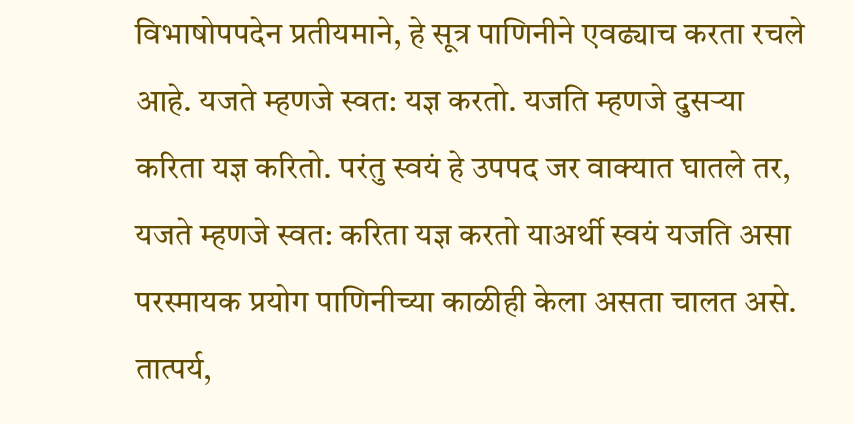विभाषोपपदेन प्रतीयमाने, हे सूत्र पाणिनीने एवढ्याच करता रचले आहे. यजते म्हणजे स्वत: यज्ञ करतो. यजति म्हणजे दुसऱ्या करिता यज्ञ करितो. परंतु स्वयं हे उपपद जर वाक्यात घातले तर, यजते म्हणजे स्वत: करिता यज्ञ करतो याअर्थी स्वयं यजति असा परस्मायक प्रयोग पाणिनीच्या काळीही केला असता चालत असे. तात्पर्य,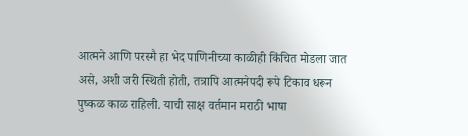आत्मने आणि परस्मै हा भेद पाणिनीच्या काळीही किंचित मोडला जात असे, अशी जरी स्थिती होती, तत्रापि आत्मनेपदी रूपे टिकाव धरून पुष्कळ काळ राहिली. याची साक्ष वर्तमान मराठी भाषा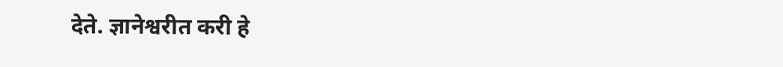देते. ज्ञानेश्वरीत करी हे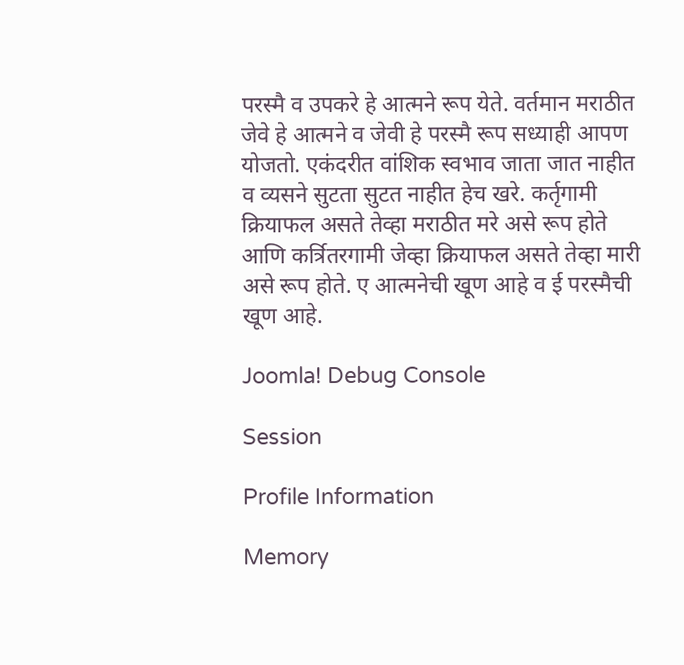परस्मै व उपकरे हे आत्मने रूप येते. वर्तमान मराठीत जेवे हे आत्मने व जेवी हे परस्मै रूप सध्याही आपण योजतो. एकंदरीत वांशिक स्वभाव जाता जात नाहीत व व्यसने सुटता सुटत नाहीत हेच खरे. कर्तृगामी क्रियाफल असते तेव्हा मराठीत मरे असे रूप होते आणि कर्त्रितरगामी जेव्हा क्रियाफल असते तेव्हा मारी असे रूप होते. ए आत्मनेची खूण आहे व ई परस्मैची खूण आहे.

Joomla! Debug Console

Session

Profile Information

Memory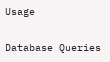Usage

Database Queries